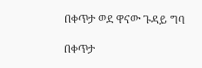በቀጥታ ወደ ዋናው ጉዳይ ግባ

በቀጥታ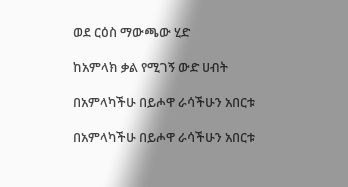ወደ ርዕስ ማውጫው ሂድ

ከአምላክ ቃል የሚገኝ ውድ ሀብት

በአምላካችሁ በይሖዋ ራሳችሁን አበርቱ

በአምላካችሁ በይሖዋ ራሳችሁን አበርቱ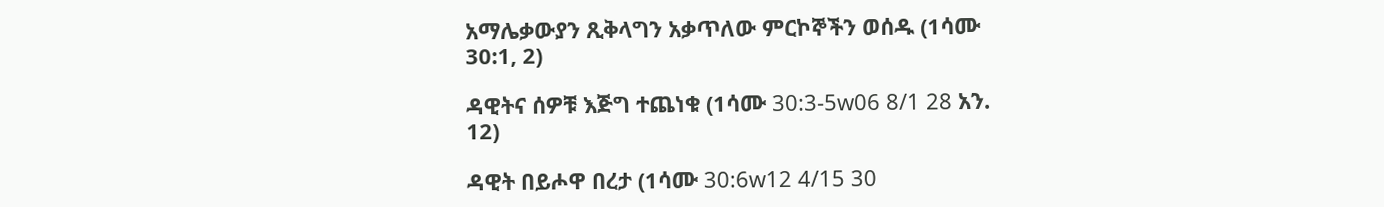አማሌቃውያን ጺቅላግን አቃጥለው ምርኮኞችን ወሰዱ (1ሳሙ 30:1, 2)

ዳዊትና ሰዎቹ እጅግ ተጨነቁ (1ሳሙ 30:3-5w06 8/1 28 አን. 12)

ዳዊት በይሖዋ በረታ (1ሳሙ 30:6w12 4/15 30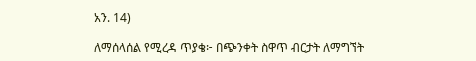አን. 14)

ለማሰላሰል የሚረዳ ጥያቄ፦ በጭንቀት ስዋጥ ብርታት ለማግኘት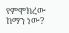የምሞክረው ከማን ነው?